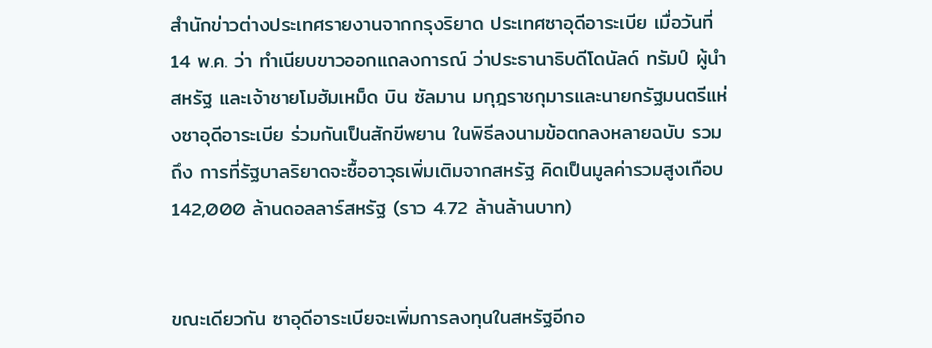สำนักข่าวต่างประเทศรายงานจากกรุงริยาด ประเทศซาอุดีอาระเบีย เมื่อวันที่ 14 พ.ค. ว่า ทำเนียบขาวออกแถลงการณ์ ว่าประธานาธิบดีโดนัลด์ ทรัมป์ ผู้นำสหรัฐ และเจ้าชายโมฮัมเหม็ด บิน ซัลมาน มกุฎราชกุมารและนายกรัฐมนตรีแห่งซาอุดีอาระเบีย ร่วมกันเป็นสักขีพยาน ในพิธีลงนามข้อตกลงหลายฉบับ รวมถึง การที่รัฐบาลริยาดจะซื้ออาวุธเพิ่มเติมจากสหรัฐ คิดเป็นมูลค่ารวมสูงเกือบ 142,000 ล้านดอลลาร์สหรัฐ (ราว 4.72 ล้านล้านบาท)


ขณะเดียวกัน ซาอุดีอาระเบียจะเพิ่มการลงทุนในสหรัฐอีกอ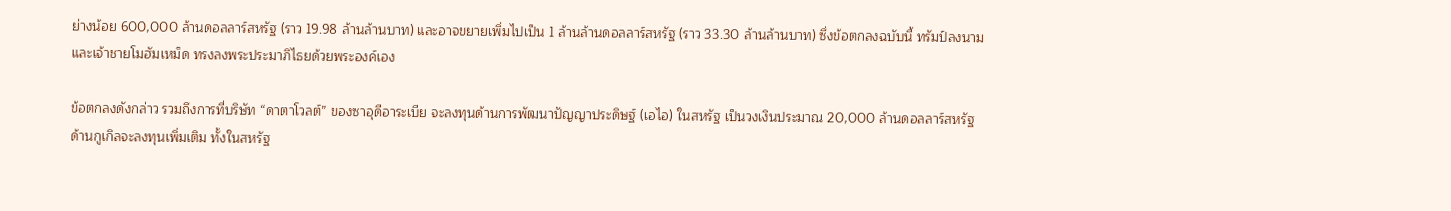ย่างน้อย 600,000 ล้านดอลลาร์สหรัฐ (ราว 19.98 ล้านล้านบาท) และอาจขยายเพิ่มไปเป็น 1 ล้านล้านดอลลาร์สหรัฐ (ราว 33.30 ล้านล้านบาท) ซึ่งข้อตกลงฉบับนี้ ทรัมป์ลงนาม และเจ้าชายโมฮัมเหม็ด ทรงลงพระประมาภิไธยด้วยพระองค์เอง

ข้อตกลงดังกล่าว รวมถึงการที่บริษัท “ดาตาโวลต์” ของซาอุดีอาระเบีย จะลงทุนด้านการพัฒนาปัญญาประดิษฐ์ (เอไอ) ในสหรัฐ เป็นวงเงินประมาณ 20,000 ล้านดอลลาร์สหรัฐ ด้านกูเกิลจะลงทุนเพิ่มเติม ทั้งในสหรัฐ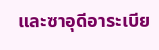และซาอุดีอาระเบีย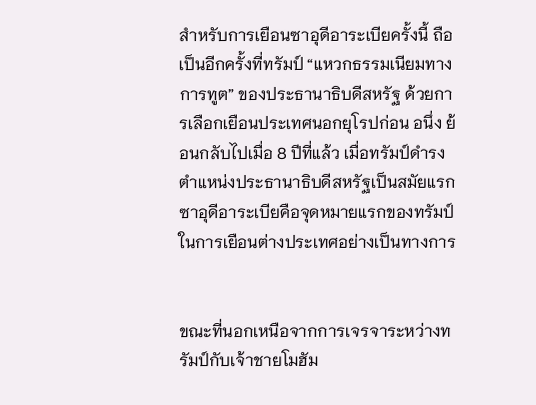สำหรับการเยือนซาอุดีอาระเบียครั้งนี้ ถือเป็นอีกครั้งที่ทรัมป์ “แหวกธรรมเนียมทางการทูต” ของประธานาธิบดีสหรัฐ ด้วยการเลือกเยือนประเทศนอกยุโรปก่อน อนึ่ง ย้อนกลับไปเมื่อ 8 ปีที่แล้ว เมื่อทรัมป์ดำรงตำแหน่งประธานาธิบดีสหรัฐเป็นสมัยแรก ซาอุดีอาระเบียคือจุดหมายแรกของทรัมป์ ในการเยือนต่างประเทศอย่างเป็นทางการ


ขณะที่นอกเหนือจากการเจรจาระหว่างทรัมป์กับเจ้าชายโมฮัม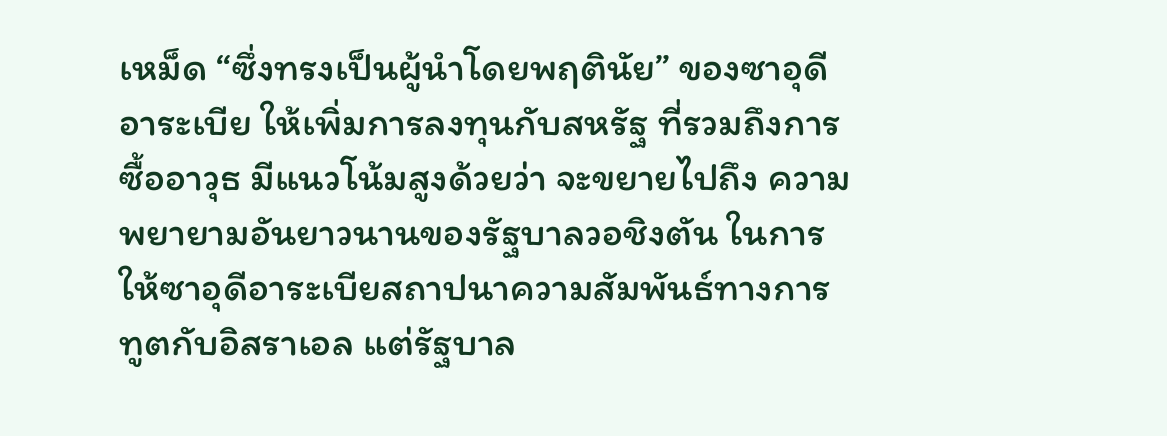เหม็ด “ซึ่งทรงเป็นผู้นำโดยพฤตินัย” ของซาอุดีอาระเบีย ให้เพิ่มการลงทุนกับสหรัฐ ที่รวมถึงการซื้ออาวุธ มีแนวโน้มสูงด้วยว่า จะขยายไปถึง ความพยายามอันยาวนานของรัฐบาลวอชิงตัน ในการให้ซาอุดีอาระเบียสถาปนาความสัมพันธ์ทางการทูตกับอิสราเอล แต่รัฐบาล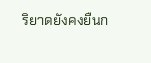ริยาดยังคงยืนก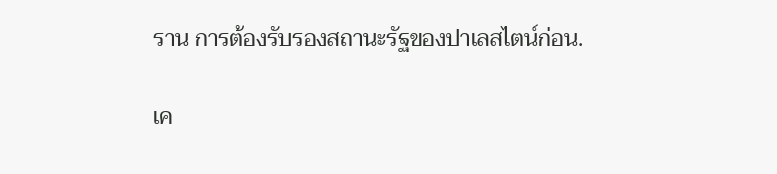ราน การต้องรับรองสถานะรัฐของปาเลสไตน์ก่อน.

เค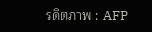รดิตภาพ : AFP